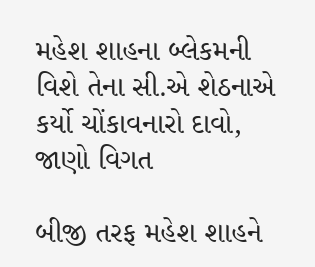મહેશ શાહના બ્લેકમની વિશે તેના સી.એ શેઠનાએ કર્યો ચોંકાવનારો દાવો, જાણો વિગત

બીજી તરફ મહેશ શાહને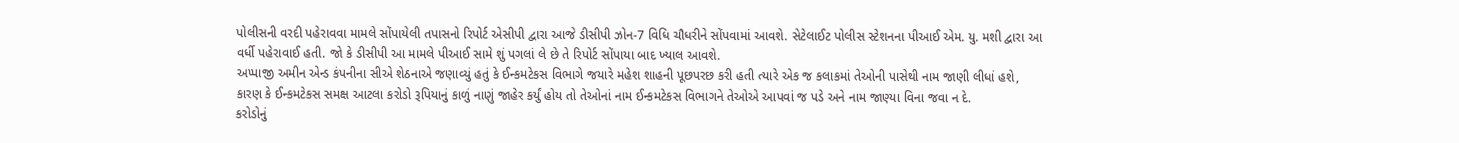પોલીસની વરદી પહેરાવવા મામલે સોંપાયેલી તપાસનો રિપોર્ટ એસીપી દ્વારા આજે ડીસીપી ઝોન-7 વિધિ ચૌધરીને સોંપવામાં આવશે. સેટેલાઈટ પોલીસ સ્ટેશનના પીઆઈ એમ. યુ. મશી દ્વારા આ વર્ધી પહેરાવાઈ હતી. જો કે ડીસીપી આ મામલે પીઆઈ સામે શું પગલાં લે છે તે રિપોર્ટ સોંપાયા બાદ ખ્યાલ આવશે.
અપ્પાજી અમીન એન્ડ કંપનીના સીએ શેઠનાએ જણાવ્યું હતું કે ઈન્કમટેકસ વિભાગે જયારે મહેશ શાહની પૂછપરછ કરી હતી ત્યારે એક જ કલાકમાં તેઓની પાસેથી નામ જાણી લીધાં હશે, કારણ કે ઈન્કમટેકસ સમક્ષ આટલા કરોડો રૂપિયાનું કાળું નાણું જાહેર કર્યું હોય તો તેઓનાં નામ ઈન્કમટેકસ વિભાગને તેઓએ આપવાં જ પડે અને નામ જાણ્યા વિના જવા ન દે.
કરોડોનું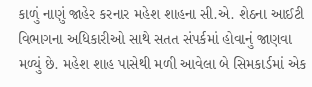કાળું નાણું જાહેર કરનાર મહેશ શાહના સી.એ. શેઠના આઈટી વિભાગના અધિકારીઓ સાથે સતત સંપર્કમાં હોવાનું જાણવા મળ્યું છે. મહેશ શાહ પાસેથી મળી આવેલા બે સિમકાર્ડમાં એક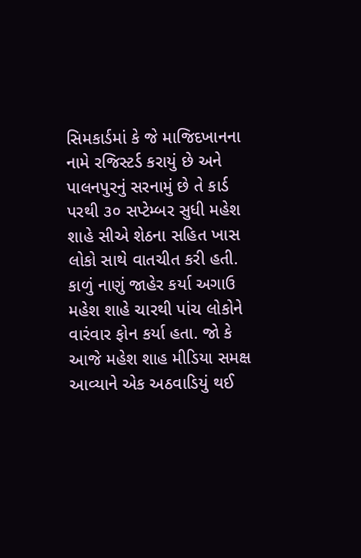સિમકાર્ડમાં કે જે માજિદખાનના નામે રજિસ્ટર્ડ કરાયું છે અને પાલનપુરનું સરનામું છે તે કાર્ડ પરથી ૩૦ સપ્ટેમ્બર સુધી મહેશ શાહે સીએ શેઠના સહિત ખાસ લોકો સાથે વાતચીત કરી હતી. કાળું નાણું જાહેર કર્યા અગાઉ મહેશ શાહે ચારથી પાંચ લોકોને વારંવાર ફોન કર્યા હતા. જો કે આજે મહેશ શાહ મીડિયા સમક્ષ આવ્યાને એક અઠવાડિયું થઈ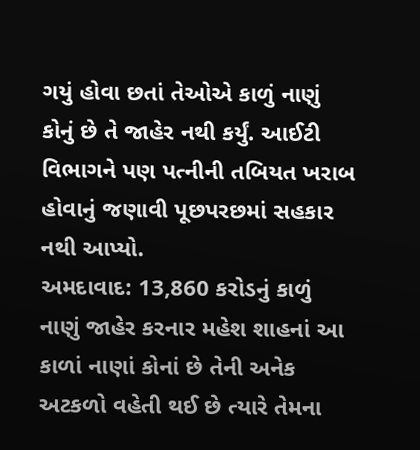ગયું હોવા છતાં તેઓએ કાળું નાણું કોનું છે તે જાહેર નથી કર્યું. આઈટી વિભાગને પણ પત્નીની તબિયત ખરાબ હોવાનું જણાવી પૂછપરછમાં સહકાર નથી આપ્યો.
અમદાવાદ: 13,860 કરોડનું કાળું નાણું જાહેર કરનાર મહેશ શાહનાં આ કાળાં નાણાં કોનાં છે તેની અનેક અટકળો વહેતી થઈ છે ત્યારે તેમના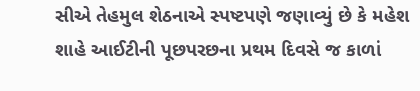સીએ તેહમુલ શેઠનાએ સ્પષ્ટપણે જણાવ્યું છે કે મહેશ શાહે આઈટીની પૂછપરછના પ્રથમ દિવસે જ કાળાં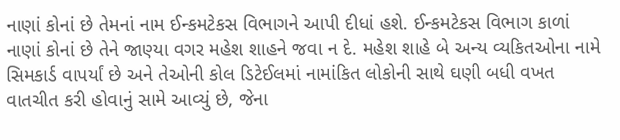નાણાં કોનાં છે તેમનાં નામ ઈન્કમટેકસ વિભાગને આપી દીધાં હશે. ઈન્કમટેકસ વિભાગ કાળાં નાણાં કોનાં છે તેને જાણ્યા વગર મહેશ શાહને જવા ન દે. મહેશ શાહે બે અન્ય વ્યકિતઓના નામે સિમકાર્ડ વાપર્યાં છે અને તેઓની કોલ ડિટેઈલમાં નામાંકિત લોકોની સાથે ઘણી બધી વખત વાતચીત કરી હોવાનું સામે આવ્યું છે, જેના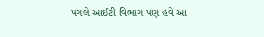પગલે આઈટી વિભાગ પણ હવે આ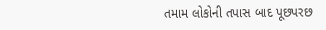તમામ લોકોની તપાસ બાદ પૂછપરછ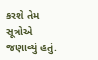કરશે તેમ સૂત્રોએ જણાવ્યું હતું.